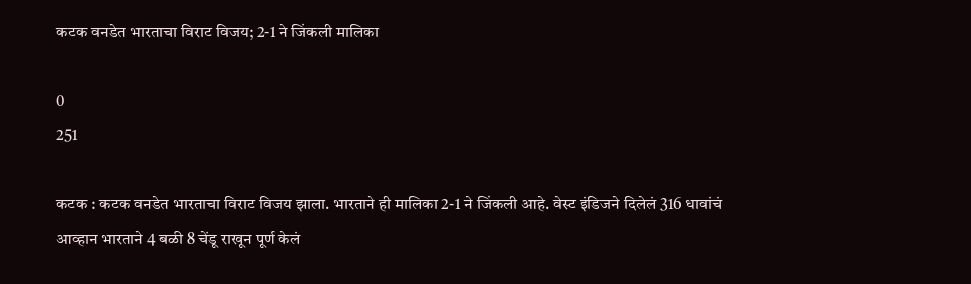कटक वनडेत भारताचा विराट विजय; 2-1 ने जिंकली मालिका

0
251

कटक : कटक वनडेत भारताचा विराट विजय झाला. भारताने ही मालिका 2-1 ने जिंकली आहे. वेस्ट इंडिजने दिलेलं 316 धावांचं आव्हान भारताने 4 बळी 8 चेंडू राखून पूर्ण केलं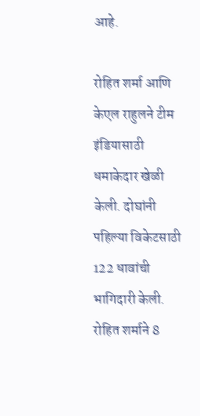आहे.

रोहित शर्मा आणि केएल राहुलने टीम इंडियासाठी धमाकेदार खेळी केली. दोघांनी पहिल्या विकेटसाठी 122 धावांची भागिदारी केली. रोहित शर्माने 8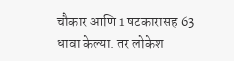चौकार आणि 1 षटकारासह 63 धावा केल्या. तर लोकेश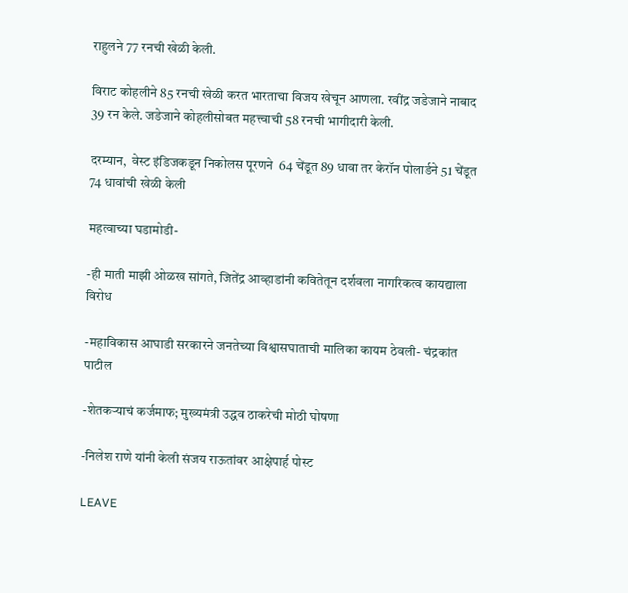राहुलने 77 रनची खेळी केली.

विराट कोहलीने 85 रनची खेळी करत भारताचा विजय खेचून आणला. रवींद्र जडेजाने नाबाद 39 रन केले. जडेजाने कोहलीसोबत महत्त्वाची 58 रनची भागीदारी केली.

दरम्यान,  वेस्ट इंडिजकडून निकोलस पूरणने  64 चेंडूत 89 धावा तर केरॉन पोलार्डने 51 चेंडूत 74 धावांची खेळी केली

महत्वाच्या घडामोडी-

-ही माती माझी ओळख सांगते, जितेंद्र आव्हाडांनी कवितेतून दर्शवला नागरिकत्व कायद्याला विरोध

-महाविकास आघाडी सरकारने जनतेच्या विश्वासघाताची मालिका कायम ठेवली- चंद्रकांत पाटील

-शेतकऱ्याचं कर्जमाफ; मुख्यमंत्री उद्धव ठाकरेची मोठी घोषणा

-निलेश राणे यांनी केली संजय राऊतांवर आक्षेपार्ह पोस्ट

LEAVE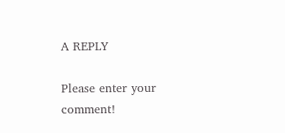A REPLY

Please enter your comment!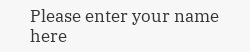Please enter your name here